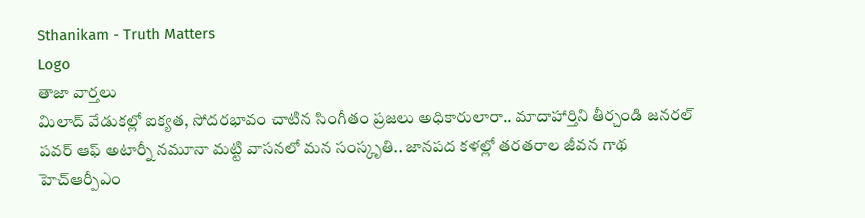Sthanikam - Truth Matters
Logo
తాజా వార్తలు
మిలాద్‌ వేడుకల్లో ఐక్యత, సోదరభావం చాటిన సింగీతం ప్రజలు అధికారులారా.. మాదాహార్తిని తీర్చండి జనరల్ పవర్ ఆఫ్ అటార్నీ నమూనా మట్టి వాసనలో మన సంస్కృతి.. జానపద కళల్లో తరతరాల జీవన గాథ హెచ్ఆర్పీఎం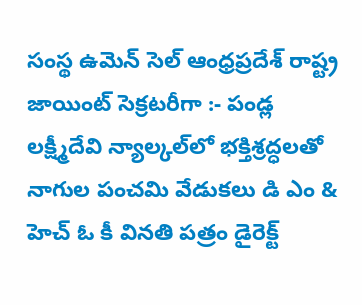సంస్థ ఉమెన్ సెల్ ఆంధ్రప్రదేశ్ రాష్ట్ర జాయింట్ సెక్రటరీగా :- పండ్ల లక్ష్మీదేవి న్యాల్కల్‌లో భక్తిశ్రద్ధలతో నాగుల పంచమి వేడుకలు డి ఎం & హెచ్ ఓ కీ వినతి పత్రం డైరెక్ట్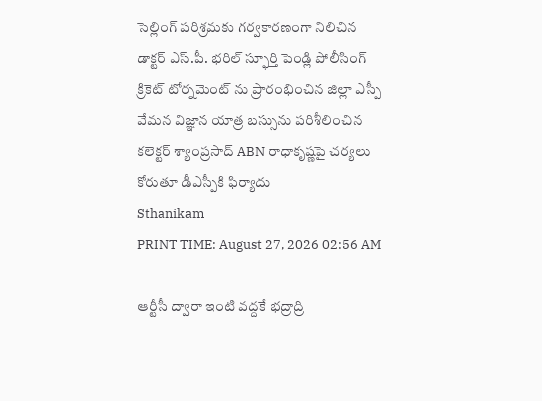సెల్లింగ్ పరిశ్రమకు గర్వకారణంగా నిలిచిన డాక్టర్ ఎస్.పీ. భరిల్ స్ఫూర్తి పెండ్లి పోలీసింగ్ క్రికెట్ టోర్నమెంట్ ను ప్రారంభించిన జిల్లా ఎస్పీ వేమన విజ్ఞాన యాత్ర బస్సును పరిశీలించిన కలెక్టర్ శ్యాంప్రసాద్ ABN రాధాకృష్ణపై చర్యలు కోరుతూ డీఎస్పీకి ఫిర్యాదు
Sthanikam
PRINT TIME: August 27, 2026 02:56 AM

ఆర్టీసీ ద్వారా ఇంటి వద్దకే భద్రాద్రి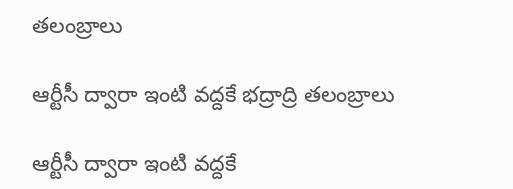తలంబ్రాలు

ఆర్టీసీ ద్వారా ఇంటి వద్దకే భద్రాద్రి తలంబ్రాలు

ఆర్టీసీ ద్వారా ఇంటి వద్దకే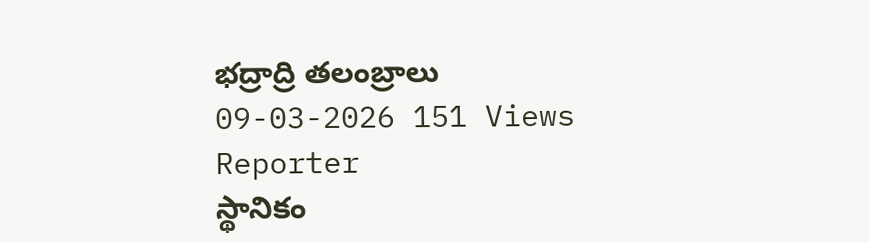భద్రాద్రి తలంబ్రాలు
09-03-2026 151 Views
Reporter
స్థానికం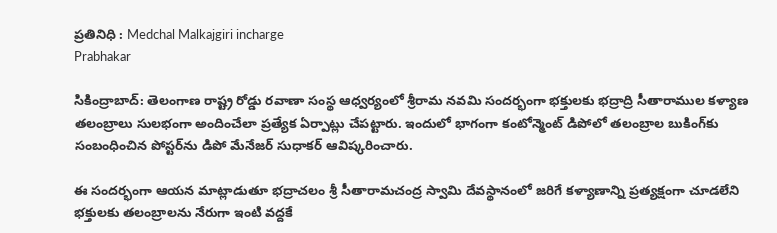ప్రతినిధి : Medchal Malkajgiri incharge
Prabhakar

సికింద్రాబాద్: తెలంగాణ రాష్ట్ర రోడ్డు రవాణా సంస్థ ఆధ్వర్యంలో శ్రీరామ నవమి సందర్భంగా భక్తులకు భద్రాద్రి సీతారాముల కళ్యాణ తలంబ్రాలు సులభంగా అందించేలా ప్రత్యేక ఏర్పాట్లు చేపట్టారు. ఇందులో భాగంగా కంటోన్మెంట్ డిపోలో తలంబ్రాల బుకింగ్‌కు సంబంధించిన పోస్టర్‌ను డిపో మేనేజర్ సుధాకర్ ఆవిష్కరించారు.

ఈ సందర్భంగా ఆయన మాట్లాడుతూ భద్రాచలం శ్రీ సీతారామచంద్ర స్వామి దేవస్థానంలో జరిగే కళ్యాణాన్ని ప్రత్యక్షంగా చూడలేని భక్తులకు తలంబ్రాలను నేరుగా ఇంటి వద్దకే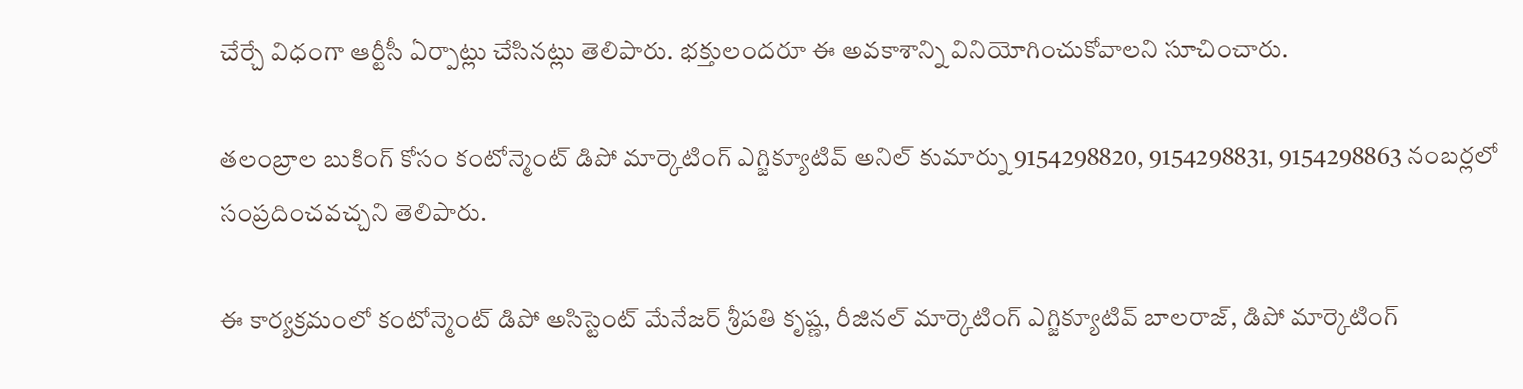చేర్చే విధంగా ఆర్టీసీ ఏర్పాట్లు చేసినట్లు తెలిపారు. భక్తులందరూ ఈ అవకాశాన్ని వినియోగించుకోవాలని సూచించారు.

తలంబ్రాల బుకింగ్ కోసం కంటోన్మెంట్ డిపో మార్కెటింగ్ ఎగ్జిక్యూటివ్ అనిల్ కుమార్ను 9154298820, 9154298831, 9154298863 నంబర్లలో సంప్రదించవచ్చని తెలిపారు.

ఈ కార్యక్రమంలో కంటోన్మెంట్ డిపో అసిస్టెంట్ మేనేజర్ శ్రీపతి కృష్ణ, రీజినల్ మార్కెటింగ్ ఎగ్జిక్యూటివ్ బాలరాజ్, డిపో మార్కెటింగ్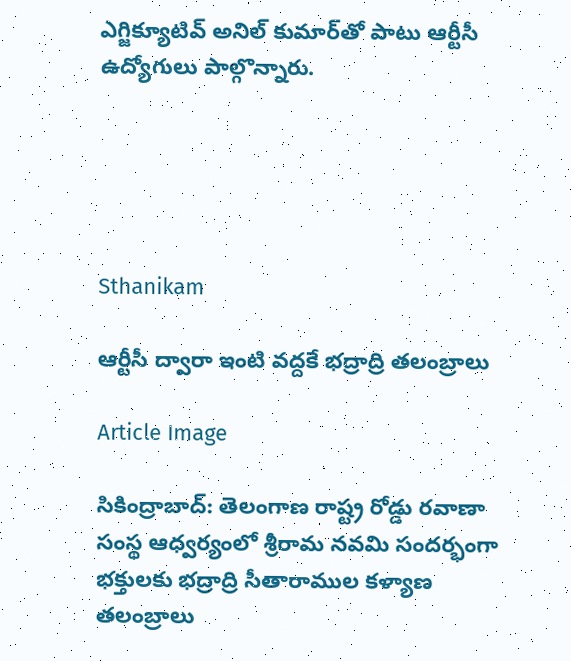ఎగ్జిక్యూటివ్ అనిల్ కుమార్‌తో పాటు ఆర్టీసీ ఉద్యోగులు పాల్గొన్నారు.





Sthanikam

ఆర్టీసీ ద్వారా ఇంటి వద్దకే భద్రాద్రి తలంబ్రాలు

Article Image

సికింద్రాబాద్: తెలంగాణ రాష్ట్ర రోడ్డు రవాణా సంస్థ ఆధ్వర్యంలో శ్రీరామ నవమి సందర్భంగా భక్తులకు భద్రాద్రి సీతారాముల కళ్యాణ తలంబ్రాలు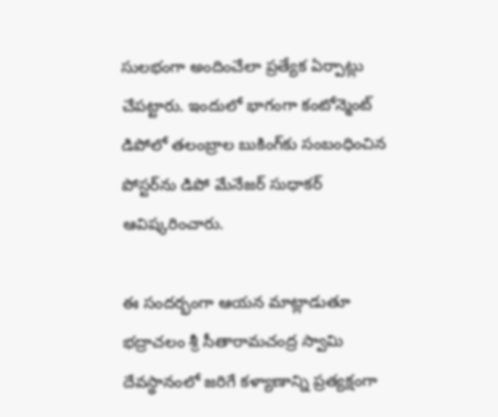సులభంగా అందించేలా ప్రత్యేక ఏర్పాట్లు చేపట్టారు. ఇందులో భాగంగా కంటోన్మెంట్ డిపోలో తలంబ్రాల బుకింగ్‌కు సంబంధించిన పోస్టర్‌ను డిపో మేనేజర్ సుధాకర్ ఆవిష్కరించారు.

ఈ సందర్భంగా ఆయన మాట్లాడుతూ భద్రాచలం శ్రీ సీతారామచంద్ర స్వామి దేవస్థానంలో జరిగే కళ్యాణాన్ని ప్రత్యక్షంగా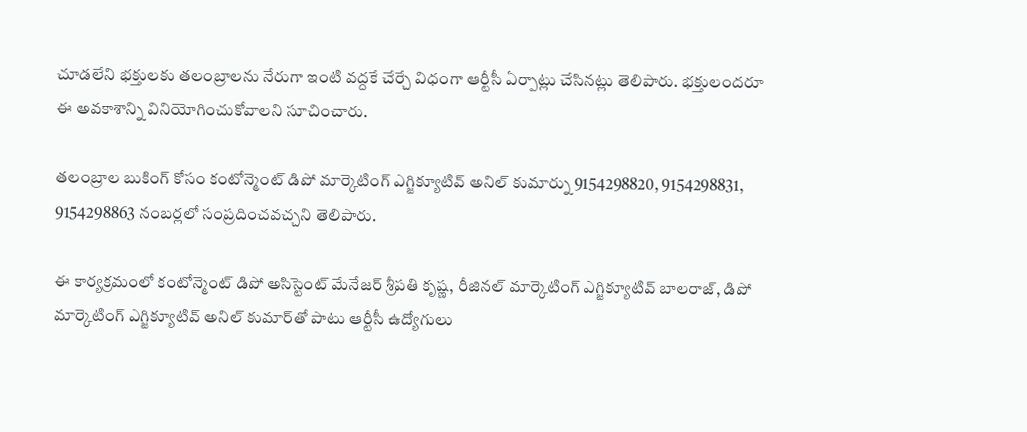చూడలేని భక్తులకు తలంబ్రాలను నేరుగా ఇంటి వద్దకే చేర్చే విధంగా ఆర్టీసీ ఏర్పాట్లు చేసినట్లు తెలిపారు. భక్తులందరూ ఈ అవకాశాన్ని వినియోగించుకోవాలని సూచించారు.

తలంబ్రాల బుకింగ్ కోసం కంటోన్మెంట్ డిపో మార్కెటింగ్ ఎగ్జిక్యూటివ్ అనిల్ కుమార్ను 9154298820, 9154298831, 9154298863 నంబర్లలో సంప్రదించవచ్చని తెలిపారు.

ఈ కార్యక్రమంలో కంటోన్మెంట్ డిపో అసిస్టెంట్ మేనేజర్ శ్రీపతి కృష్ణ, రీజినల్ మార్కెటింగ్ ఎగ్జిక్యూటివ్ బాలరాజ్, డిపో మార్కెటింగ్ ఎగ్జిక్యూటివ్ అనిల్ కుమార్‌తో పాటు ఆర్టీసీ ఉద్యోగులు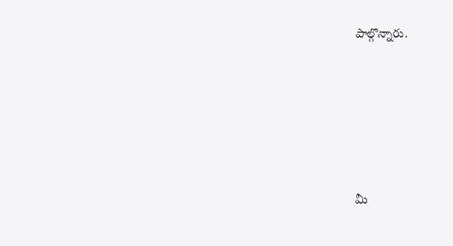పాల్గొన్నారు.





మీ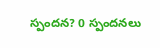స్పందన? 0 స్పందనలు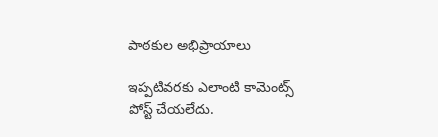పాఠకుల అభిప్రాయాలు

ఇప్పటివరకు ఎలాంటి కామెంట్స్ పోస్ట్ చేయలేదు.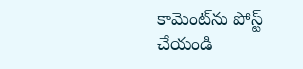కామెంట్‌ను పోస్ట్ చేయండి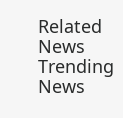Related News
Trending News